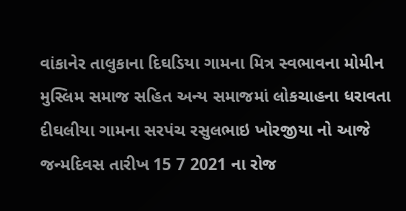વાંકાનેર તાલુકાના દિઘડિયા ગામના મિત્ર સ્વભાવના મોમીન મુસ્લિમ સમાજ સહિત અન્ય સમાજમાં લોકચાહના ધરાવતા દીઘલીયા ગામના સરપંચ રસુલભાઇ ખોરજીયા નો આજે જન્મદિવસ તારીખ 15 7 2021 ના રોજ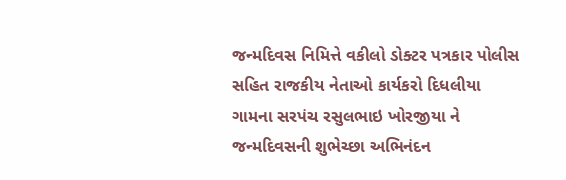જન્મદિવસ નિમિત્તે વકીલો ડોક્ટર પત્રકાર પોલીસ સહિત રાજકીય નેતાઓ કાર્યકરો દિધલીયા ગામના સરપંચ રસુલભાઇ ખોરજીયા ને જન્મદિવસની શુભેચ્છા અભિનંદન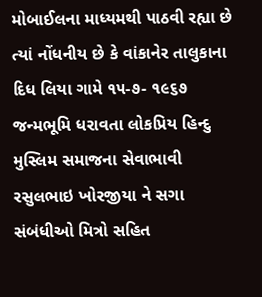મોબાઈલના માધ્યમથી પાઠવી રહ્યા છે ત્યાં નોંધનીય છે કે વાંકાનેર તાલુકાના દિધ લિયા ગામે ૧૫-૭- ૧૯૬૭ જન્મભૂમિ ધરાવતા લોકપ્રિય હિન્દુ મુસ્લિમ સમાજના સેવાભાવી રસુલભાઇ ખોરજીયા ને સગા સંબંધીઓ મિત્રો સહિત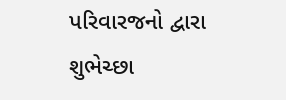પરિવારજનો દ્વારા શુભેચ્છા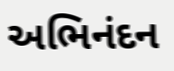અભિનંદન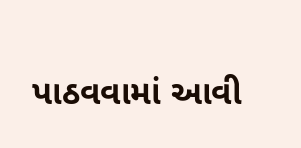પાઠવવામાં આવી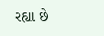રહ્યા છે